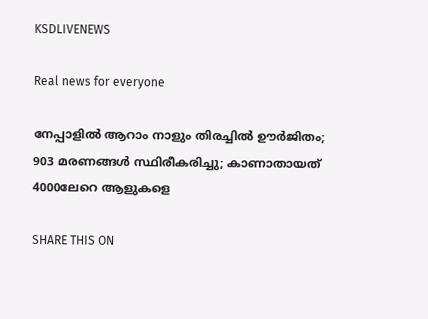KSDLIVENEWS

Real news for everyone

നേപ്പാളില്‍ ആറാം നാളും തിരച്ചില്‍ ഊര്‍ജിതം; 903 മരണങ്ങള്‍ സ്ഥിരീകരിച്ചു; കാണാതായത് 4000ലേറെ ആളുകളെ

SHARE THIS ON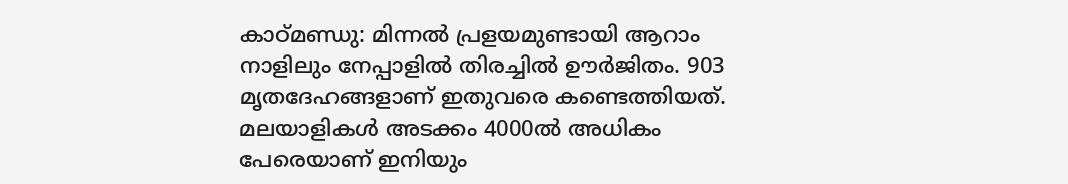കാഠ്മണ്ഡു: മിന്നല്‍ പ്രളയമുണ്ടായി ആറാം നാളിലും നേപ്പാളില്‍ തിരച്ചില്‍ ഊര്‍ജിതം. 903 മൃതദേഹങ്ങളാണ് ഇതുവരെ കണ്ടെത്തിയത്. മലയാളികള്‍ അടക്കം 4000ല്‍ അധികം പേരെയാണ് ഇനിയും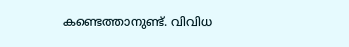കണ്ടെത്താനുണ്ട്. വിവിധ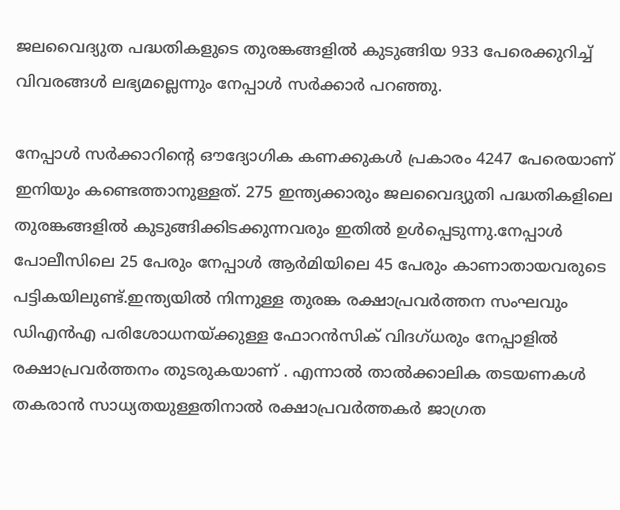ജലവൈദ്യുത പദ്ധതികളുടെ തുരങ്കങ്ങളില്‍ കുടുങ്ങിയ 933 പേരെക്കുറിച്ച് വിവരങ്ങള്‍ ലഭ്യമല്ലെന്നും നേപ്പാള്‍ സര്‍ക്കാര്‍ പറഞ്ഞു.

നേപ്പാള്‍ സര്‍ക്കാറിന്റെ ഔദ്യോഗിക കണക്കുകള്‍ പ്രകാരം 4247 പേരെയാണ് ഇനിയും കണ്ടെത്താനുള്ളത്. 275 ഇന്ത്യക്കാരും ജലവൈദ്യുതി പദ്ധതികളിലെ തുരങ്കങ്ങളില്‍ കുടുങ്ങിക്കിടക്കുന്നവരും ഇതില്‍ ഉള്‍പ്പെടുന്നു.നേപ്പാള്‍ പോലീസിലെ 25 പേരും നേപ്പാള്‍ ആര്‍മിയിലെ 45 പേരും കാണാതായവരുടെ പട്ടികയിലുണ്ട്.ഇന്ത്യയില്‍ നിന്നുള്ള തുരങ്ക രക്ഷാപ്രവര്‍ത്തന സംഘവും ഡിഎന്‍എ പരിശോധനയ്ക്കുള്ള ഫോറന്‍സിക് വിദഗ്ധരും നേപ്പാളില്‍ രക്ഷാപ്രവര്‍ത്തനം തുടരുകയാണ് . എന്നാല്‍ താല്‍ക്കാലിക തടയണകള്‍ തകരാന്‍ സാധ്യതയുള്ളതിനാല്‍ രക്ഷാപ്രവര്‍ത്തകര്‍ ജാഗ്രത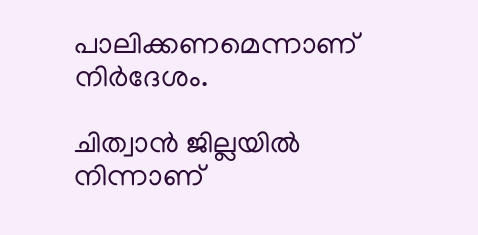പാലിക്കണമെന്നാണ് നിര്‍ദേശം.

ചിത്വാന്‍ ജില്ലയില്‍ നിന്നാണ്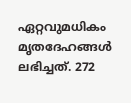ഏറ്റവുമധികം മൃതദേഹങ്ങള്‍ ലഭിച്ചത്. 272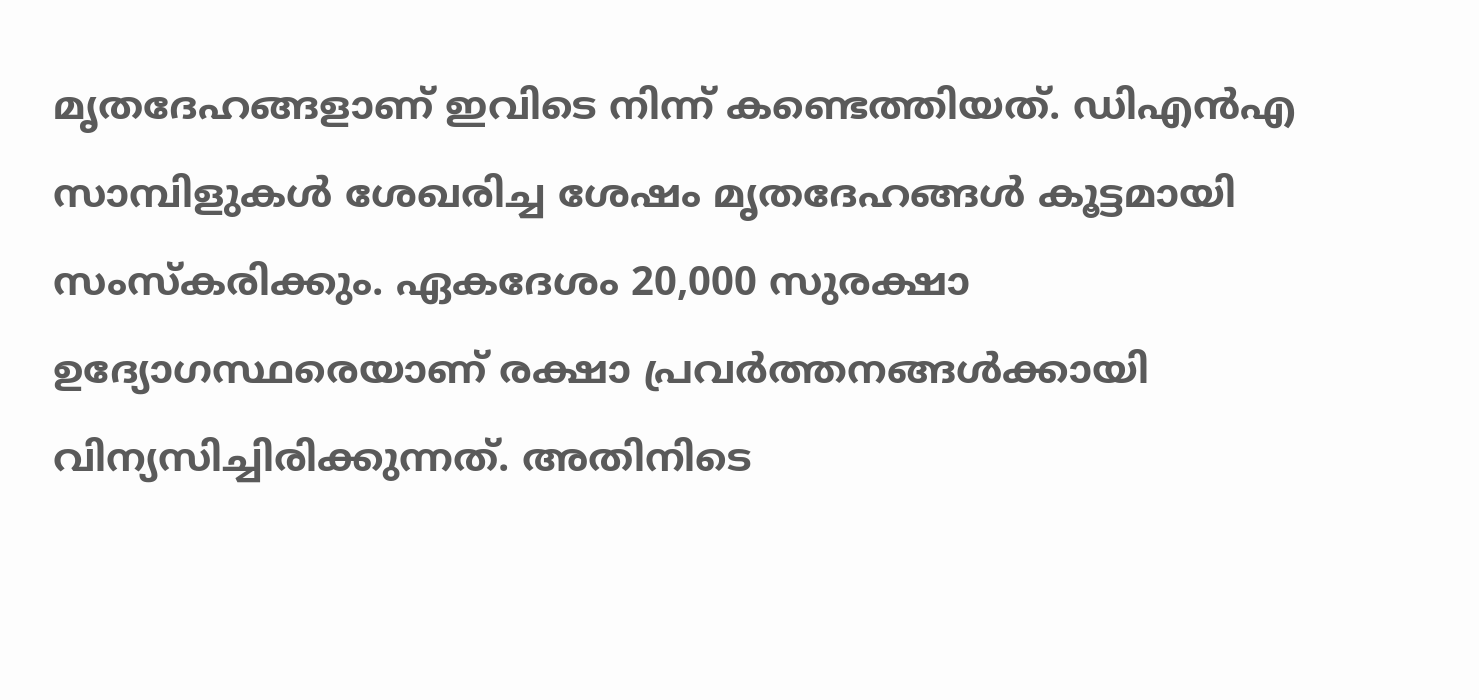മൃതദേഹങ്ങളാണ് ഇവിടെ നിന്ന് കണ്ടെത്തിയത്. ഡിഎന്‍എ സാമ്പിളുകള്‍ ശേഖരിച്ച ശേഷം മൃതദേഹങ്ങള്‍ കൂട്ടമായി സംസ്‌കരിക്കും. ഏകദേശം 20,000 സുരക്ഷാ ഉദ്യോഗസ്ഥരെയാണ് രക്ഷാ പ്രവര്‍ത്തനങ്ങള്‍ക്കായി വിന്യസിച്ചിരിക്കുന്നത്. അതിനിടെ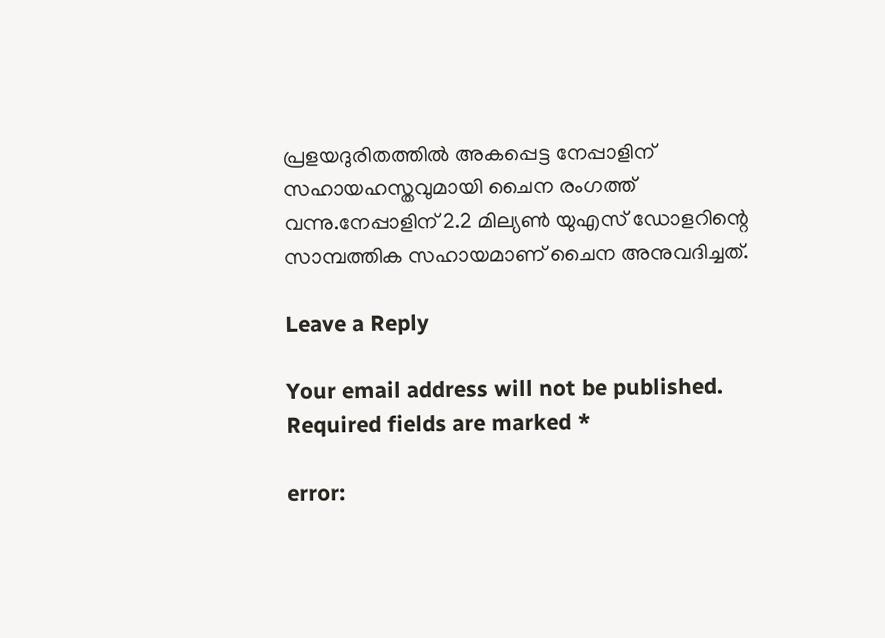പ്രളയദുരിതത്തില്‍ അകപ്പെട്ട നേപ്പാളിന് സഹായഹസ്തവുമായി ചൈന രംഗത്ത് വന്നു.നേപ്പാളിന് 2.2 മില്യണ്‍ യുഎസ് ഡോളറിന്റെ സാമ്പത്തിക സഹായമാണ് ചൈന അനുവദിച്ചത്.

Leave a Reply

Your email address will not be published. Required fields are marked *

error: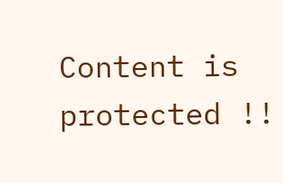Content is protected !!